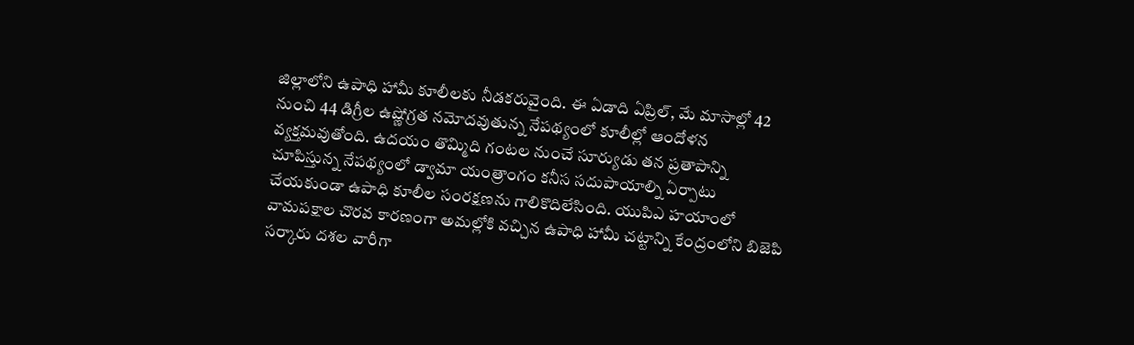జిల్లాలోని ఉపాధి హామీ కూలీలకు నీడకరువైంది. ఈ ఏడాది ఏప్రిల్, మే మాసాల్లో 42 నుంచి 44 డిగ్రీల ఉష్ణోగ్రత నమోదవుతున్న నేపథ్యంలో కూలీల్లో ఆందోళన వ్యక్తమవుతోంది. ఉదయం తొమ్మిది గంటల నుంచే సూర్యుడు తన ప్రతాపాన్ని చూపిస్తున్న నేపథ్యంలో డ్వామా యంత్రాంగం కనీస సదుపాయాల్ని ఏర్పాటు చేయకుండా ఉపాధి కూలీల సంరక్షణను గాలికొదిలేసింది. యుపిఎ హయాంలో వామపక్షాల చొరవ కారణంగా అమల్లోకి వచ్చిన ఉపాధి హామీ చట్టాన్ని కేంద్రంలోని బిజెపి సర్కారు దశల వారీగా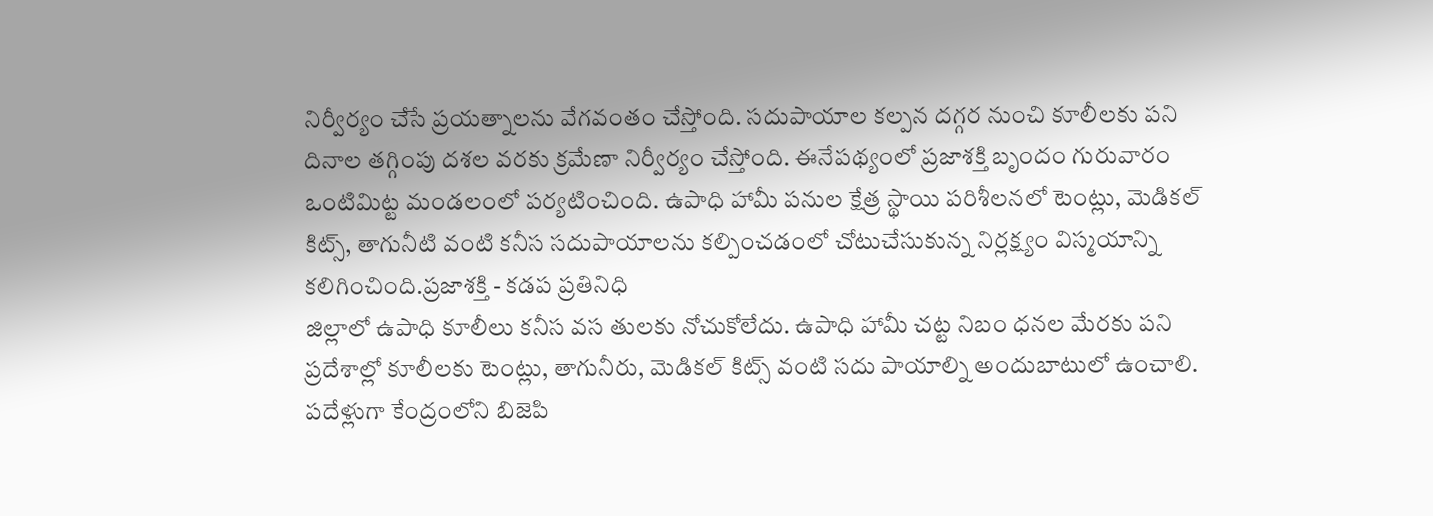నిర్వీర్యం చేసే ప్రయత్నాలను వేగవంతం చేస్తోంది. సదుపాయాల కల్పన దగ్గర నుంచి కూలీలకు పని దినాల తగ్గింపు దశల వరకు క్రమేణా నిర్వీర్యం చేస్తోంది. ఈనేపథ్యంలో ప్రజాశక్తి బృందం గురువారం ఒంటిమిట్ట మండలంలో పర్యటించింది. ఉపాధి హామీ పనుల క్షేత్ర స్థాయి పరిశీలనలో టెంట్లు, మెడికల్ కిట్స్, తాగునీటి వంటి కనీస సదుపాయాలను కల్పించడంలో చోటుచేసుకున్న నిర్లక్ష్యం విస్మయాన్ని కలిగించింది.ప్రజాశక్తి - కడప ప్రతినిధి
జిల్లాలో ఉపాధి కూలీలు కనీస వస తులకు నోచుకోలేదు. ఉపాధి హామీ చట్ట నిబం ధనల మేరకు పని ప్రదేశాల్లో కూలీలకు టెంట్లు, తాగునీరు, మెడికల్ కిట్స్ వంటి సదు పాయాల్ని అందుబాటులో ఉంచాలి. పదేళ్లుగా కేంద్రంలోని బిజెపి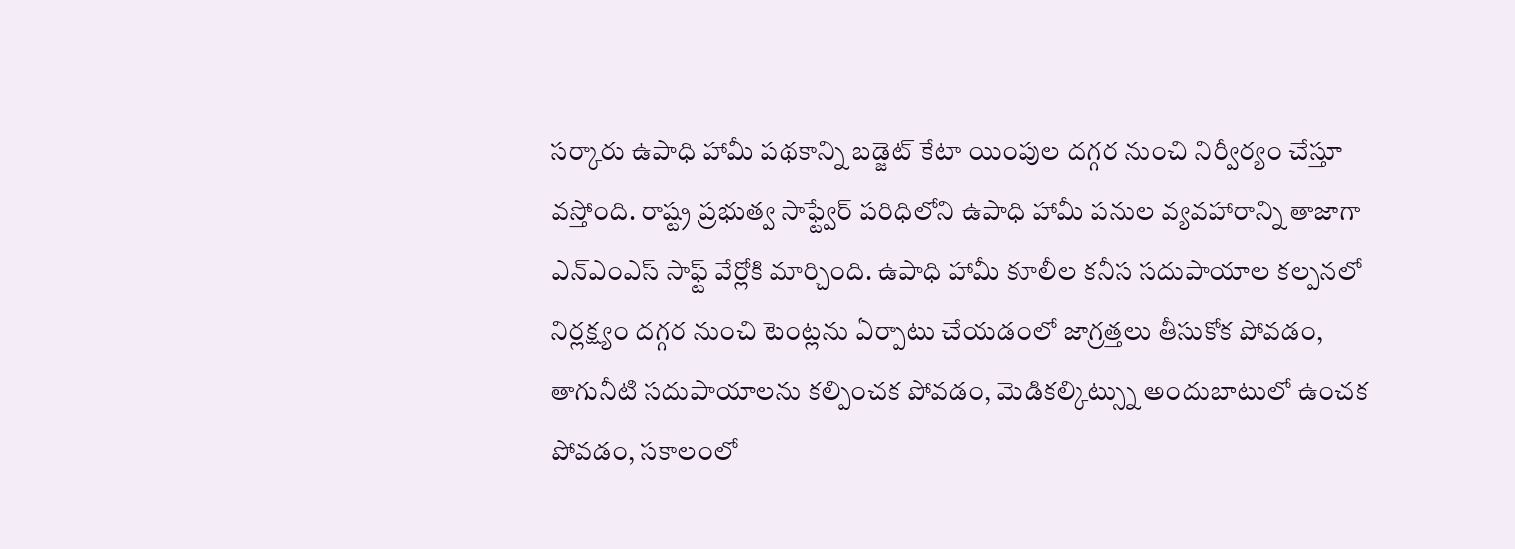సర్కారు ఉపాధి హామీ పథకాన్ని బడ్జెట్ కేటా యింపుల దగ్గర నుంచి నిర్వీర్యం చేస్తూ వస్తోంది. రాష్ట్ర ప్రభుత్వ సాఫ్ట్వేర్ పరిధిలోని ఉపాధి హామీ పనుల వ్యవహారాన్ని తాజాగా ఎన్ఎంఎస్ సాఫ్ట్ వేర్లోకి మార్చింది. ఉపాధి హామీ కూలీల కనీస సదుపాయాల కల్పనలో నిర్లక్ష్యం దగ్గర నుంచి టెంట్లను ఏర్పాటు చేయడంలో జాగ్రత్తలు తీసుకోక పోవడం, తాగునీటి సదుపాయాలను కల్పించక పోవడం, మెడికల్కిట్స్ను అందుబాటులో ఉంచక పోవడం, సకాలంలో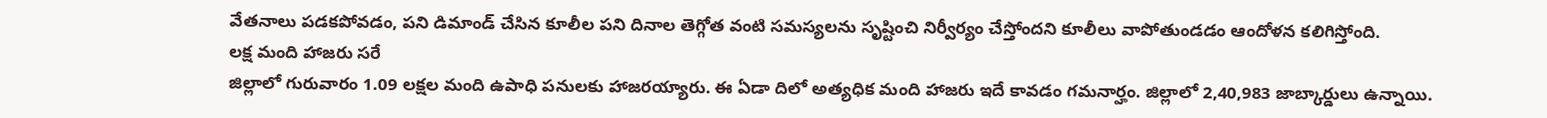వేతనాలు పడకపోవడం, పని డిమాండ్ చేసిన కూలీల పని దినాల తెగ్గోత వంటి సమస్యలను సృష్టించి నిర్వీర్యం చేస్తోందని కూలీలు వాపోతుండడం ఆందోళన కలిగిస్తోంది.
లక్ష మంది హాజరు సరే
జిల్లాలో గురువారం 1.09 లక్షల మంది ఉపాధి పనులకు హాజరయ్యారు. ఈ ఏడా దిలో అత్యధిక మంది హాజరు ఇదే కావడం గమనార్హం. జిల్లాలో 2,40,983 జాబ్కార్డులు ఉన్నాయి.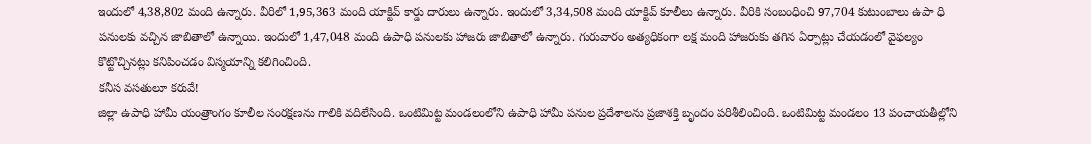ఇందులో 4,38,802 మంది ఉన్నారు. వీరిలో 1,95,363 మంది యాక్టివ్ కార్డు దారులు ఉన్నారు. ఇందులో 3,34,508 మంది యాక్టివ్ కూలీలు ఉన్నారు. వీరికి సంబంధించి 97,704 కుటుంబాలు ఉపా ధి పనులకు వచ్చిన జాబితాలో ఉన్నాయి. ఇందులో 1,47,048 మంది ఉపాధి పనులకు హాజరు జాబితాలో ఉన్నారు. గురువారం అత్యధికంగా లక్ష మంది హాజరుకు తగిన ఏర్పాట్లు చేయడంలో వైఫల్యం కొట్టొచ్చినట్లు కనిపించడం విస్మయాన్ని కలిగించింది.
కనీస వసతులూ కరువే!
జిల్లా ఉపాధి హామీ యంత్రాంగం కూలీల సంరక్షణను గాలికి వదిలేసింది. ఒంటిమిట్ట మండలంలోని ఉపాధి హామీ పనుల ప్రదేశాలను ప్రజాశక్తి బృందం పరిశీలించింది. ఒంటిమిట్ట మండలం 13 పంచాయతీల్లోని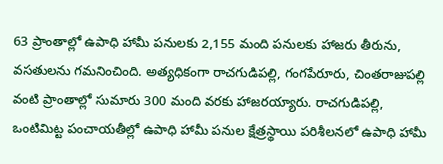63 ప్రాంతాల్లో ఉపాధి హామీ పనులకు 2,155 మంది పనులకు హాజరు తీరును, వసతులను గమనించింది. అత్యధికంగా రాచగుడిపల్లి, గంగపేరూరు, చింతరాజుపల్లి వంటి ప్రాంతాల్లో సుమారు 300 మంది వరకు హాజరయ్యారు. రాచగుడిపల్లి, ఒంటిమిట్ట పంచాయతీల్లో ఉపాధి హామీ పనుల క్షేత్రస్థాయి పరిశీలనలో ఉపాధి హామీ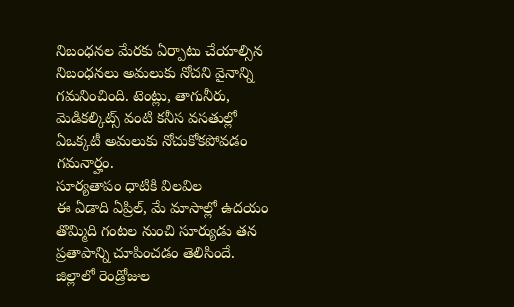నిబంధనల మేరకు ఏర్పాటు చేయాల్సిన నిబంధనలు అమలుకు నోచని వైనాన్ని గమనించింది. టెంట్లు, తాగునీరు, మెడికల్కిట్స్ వంటి కనీస వసతుల్లో ఏఒక్కటీ అమలుకు నోచుకోకపోవడం గమనార్హం.
సూర్యతాపం ధాటికి విలవిల
ఈ ఏడాది ఏప్రిల్, మే మాసాల్లో ఉదయం తొమ్మిది గంటల నుంచి సూర్యుడు తన ప్రతాపాన్ని చూపించడం తెలిసిందే. జిల్లాలో రెండ్రోజుల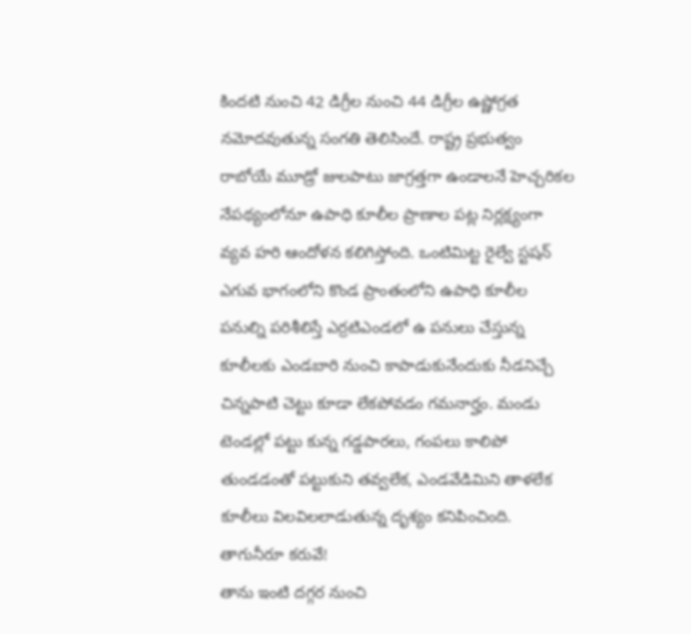కిందటి నుంచి 42 డిగ్రీల నుంచి 44 డిగ్రీల ఉష్ణోగ్రత నమోదవుతున్న సంగతి తెలిసిందే. రాష్ట్ర ప్రభుత్వం రాబోయే మూడ్రో జులపాటు జాగ్రత్తగా ఉండాలనే హెచ్చరికల నేపథ్యంలోనూ ఉపాధి కూలీల ప్రాణాల పట్ల నిర్లక్ష్యంగా వ్యవ హరి ఆందోళన కలిగిస్తోంది. ఒంటిమిట్ట రైల్వే స్టషన్ ఎగువ భాగంలోని కొండ ప్రాంతంలోని ఉపాధి కూలీల పనుల్ని పరిశీలిస్తే ఎర్రటిఎండలో ఉ పనులు చేస్తున్న కూలీలకు ఎండబారి నుంచి కాపాడుకునేందుకు నీడనిచ్చే చిన్నపాటి చెట్టు కూడా లేకపోవడం గమనార్హం. మండు టెండల్లో పట్టు కున్న గడ్డపారలు, గంపలు కాలిపో తుండడంతో పట్టుకుని తవ్వలేక, ఎండవేడిమిని తాళలేక కూలీలు విలవిలలాడుతున్న దృశ్యం కనిపించింది.
తాగునీరూ కరువే!
తాను ఇంటి దగ్గర నుంచి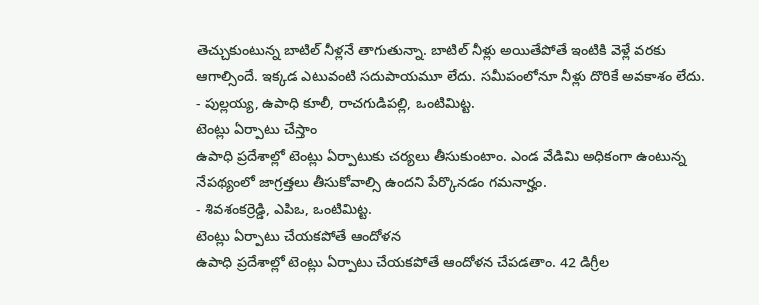తెచ్చుకుంటున్న బాటిల్ నీళ్లనే తాగుతున్నా. బాటిల్ నీళ్లు అయితేపోతే ఇంటికి వెళ్లే వరకు ఆగాల్సిందే. ఇక్కడ ఎటువంటి సదుపాయమూ లేదు. సమీపంలోనూ నీళ్లు దొరికే అవకాశం లేదు.
- పుల్లయ్య, ఉపాధి కూలీ, రాచగుడిపల్లి, ఒంటిమిట్ట.
టెంట్లు ఏర్పాటు చేస్తాం
ఉపాధి ప్రదేశాల్లో టెంట్లు ఏర్పాటుకు చర్యలు తీసుకుంటాం. ఎండ వేడిమి అధికంగా ఉంటున్న నేపథ్యంలో జాగ్రత్తలు తీసుకోవాల్సి ఉందని పేర్కొనడం గమనార్హం.
- శివశంకర్రెడ్డి, ఎపిఒ, ఒంటిమిట్ట.
టెంట్లు ఏర్పాటు చేయకపోతే ఆందోళన
ఉపాధి ప్రదేశాల్లో టెంట్లు ఏర్పాటు చేయకపోతే ఆందోళన చేపడతాం. 42 డిగ్రీల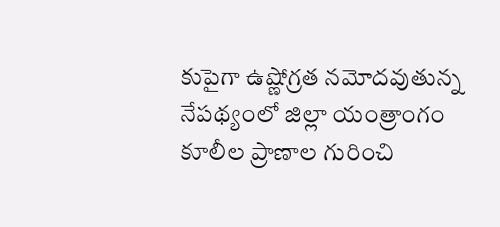కుపైగా ఉష్ణోగ్రత నమోదవుతున్న నేపథ్యంలో జిల్లా యంత్రాంగం కూలీల ప్రాణాల గురించి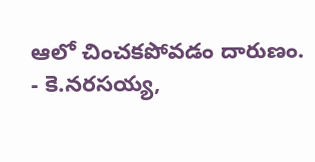ఆలో చించకపోవడం దారుణం.
- కె.నరసయ్య,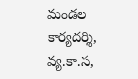మండల కార్యదర్శి, వ్య.కా.స,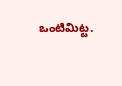ఒంటిమిట్ట.